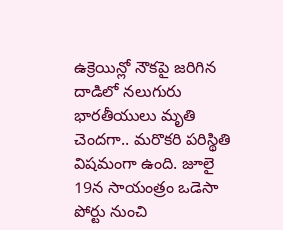ఉక్రెయిన్లో నౌకపై జరిగిన దాడిలో నలుగురు భారతీయులు మృతి చెందగా.. మరొకరి పరిస్థితి విషమంగా ఉంది. జూలై 19న సాయంత్రం ఒడెసా పోర్టు నుంచి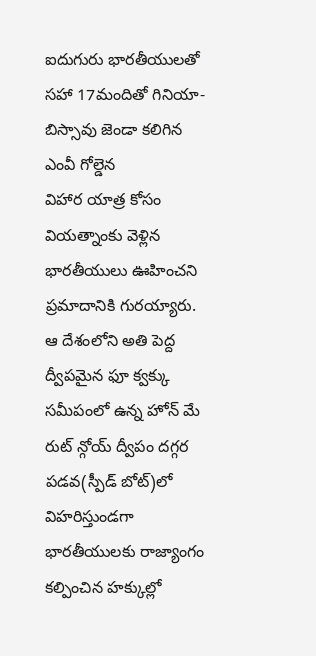ఐదుగురు భారతీయులతో సహా 17మందితో గినియా-బిస్సావు జెండా కలిగిన ఎంవీ గోల్డెన
విహార యాత్ర కోసం వియత్నాంకు వెళ్లిన భారతీయులు ఊహించని ప్రమాదానికి గురయ్యారు. ఆ దేశంలోని అతి పెద్ద ద్వీపమైన ఫూ క్వక్కు సమీపంలో ఉన్న హోన్ మే రుట్ న్గోయ్ ద్వీపం దగ్గర పడవ(స్పీడ్ బోట్)లో విహరిస్తుండగా
భారతీయులకు రాజ్యాంగం కల్పించిన హక్కుల్లో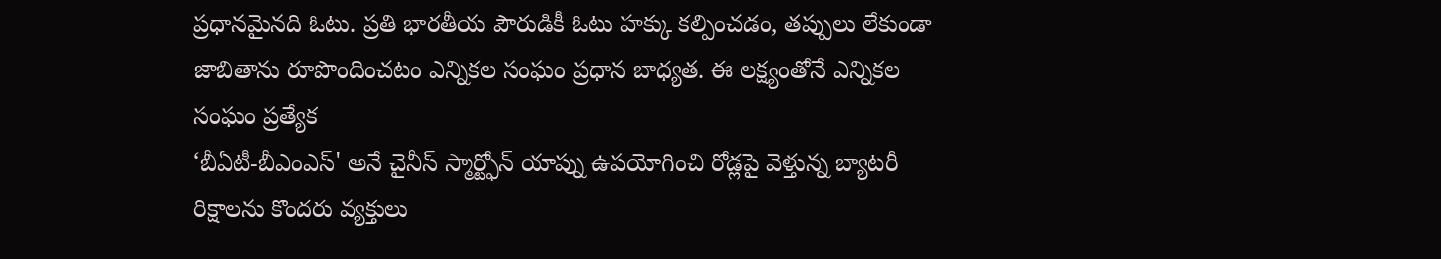ప్రధానమైనది ఓటు. ప్రతి భారతీయ పౌరుడికీ ఓటు హక్కు కల్పించడం, తప్పులు లేకుండా జాబితాను రూపొందించటం ఎన్నికల సంఘం ప్రధాన బాధ్యత. ఈ లక్ష్యంతోనే ఎన్నికల సంఘం ప్రత్యేక
‘బీఏటీ-బీఎంఎస్' అనే చైనీస్ స్మార్ట్ఫోన్ యాప్ను ఉపయోగించి రోడ్లపై వెళ్తున్న బ్యాటరీ రిక్షాలను కొందరు వ్యక్తులు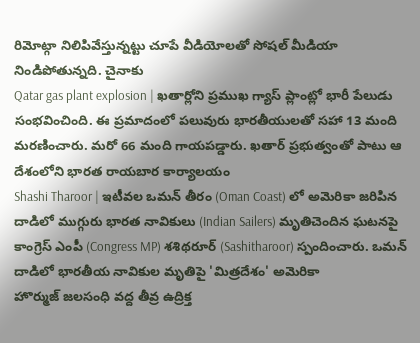రిమోట్గా నిలిపివేస్తున్నట్టు చూపే వీడియోలతో సోషల్ మీడియా నిండిపోతున్నది. చైనాకు
Qatar gas plant explosion | ఖతార్లోని ప్రముఖ గ్యాస్ ప్లాంట్లో భారీ పేలుడు సంభవించింది. ఈ ప్రమాదంలో పలువురు భారతీయులతో సహా 13 మంది మరణించారు. మరో 66 మంది గాయపడ్డారు. ఖతార్ ప్రభుత్వంతో పాటు ఆ దేశంలోని భారత రాయబార కార్యాలయం
Shashi Tharoor | ఇటీవల ఒమన్ తీరం (Oman Coast) లో అమెరికా జరిపిన దాడిలో ముగ్గురు భారత నావికులు (Indian Sailers) మృతిచెందిన ఘటనపై కాంగ్రెస్ ఎంపీ (Congress MP) శశిథరూర్ (Sashitharoor) స్పందించారు. ఒమన్ దాడిలో భారతీయ నావికుల మృతిపై 'మిత్రదేశం' అమెరికా
హొర్ముజ్ జలసంధి వద్ద తీవ్ర ఉద్రిక్త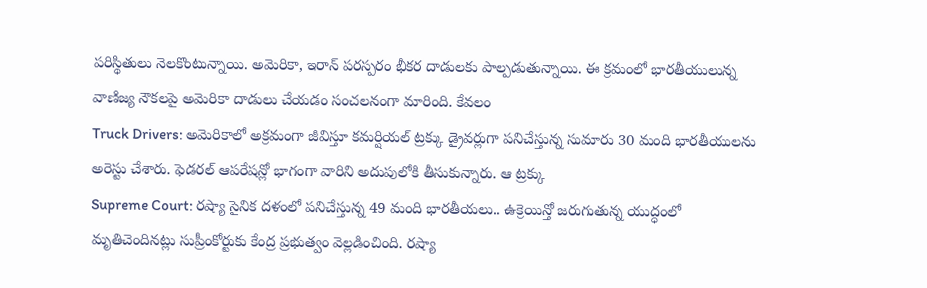పరిస్థితులు నెలకొంటున్నాయి. అమెరికా, ఇరాన్ పరస్పరం భీకర దాడులకు పాల్పడుతున్నాయి. ఈ క్రమంలో భారతీయులున్న వాణిజ్య నౌకలపై అమెరికా దాడులు చేయడం సంచలనంగా మారింది. కేవలం
Truck Drivers: అమెరికాలో అక్రమంగా జీవిస్తూ కమర్షియల్ ట్రక్కు డ్రైవర్లుగా పనిచేస్తున్న సుమారు 30 మంది భారతీయులను అరెస్టు చేశారు. ఫెడరల్ ఆపరేషన్లో భాగంగా వారిని అదుపులోకి తీసుకున్నారు. ఆ ట్రక్కు
Supreme Court: రష్యా సైనిక దళంలో పనిచేస్తున్న 49 మంది భారతీయలు.. ఉక్రెయిన్తో జరుగుతున్న యుద్ధంలో మృతిచెందినట్లు సుప్రీంకోర్టుకు కేంద్ర ప్రభుత్వం వెల్లడించింది. రష్యా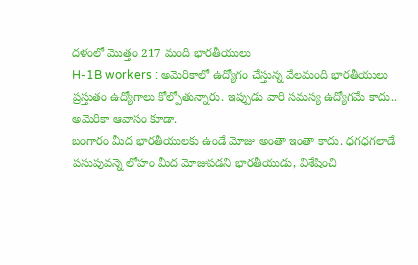దళంలో మొత్తం 217 మంది భారతీయులు
H-1B workers : అమెరికాలో ఉద్యోగం చేస్తున్న వేలమంది భారతీయులు ప్రస్తుతం ఉద్యోగాలు కోల్పోతున్నారు. ఇప్పుడు వారి సమస్య ఉద్యోగమే కాదు.. అమెరికా ఆవాసం కూడా.
బంగారం మీద భారతీయులకు ఉండే మోజు అంతా ఇంతా కాదు. ధగధగలాడే పసుపువన్నె లోహం మీద మోజుపడని భారతీయుడు, విశేషించి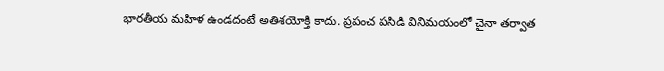భారతీయ మహిళ ఉండదంటే అతిశయోక్తి కాదు. ప్రపంచ పసిడి వినిమయంలో చైనా తర్వాత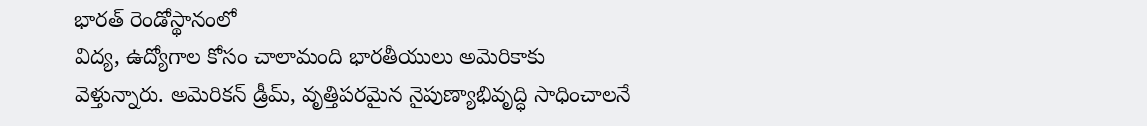భారత్ రెండోస్థానంలో
విద్య, ఉద్యోగాల కోసం చాలామంది భారతీయులు అమెరికాకు వెళ్తున్నారు. అమెరికన్ డ్రీమ్, వృత్తిపరమైన నైపుణ్యాభివృద్ధి సాధించాలనే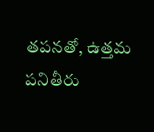తపనతో, ఉత్తమ పనితీరు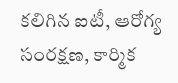కలిగిన ఐటీ, ఆరోగ్య సంరక్షణ, కార్మిక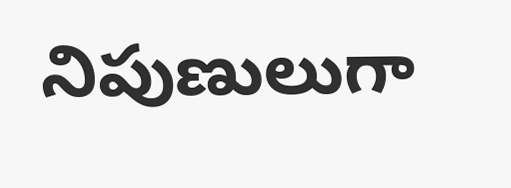నిపుణులుగా